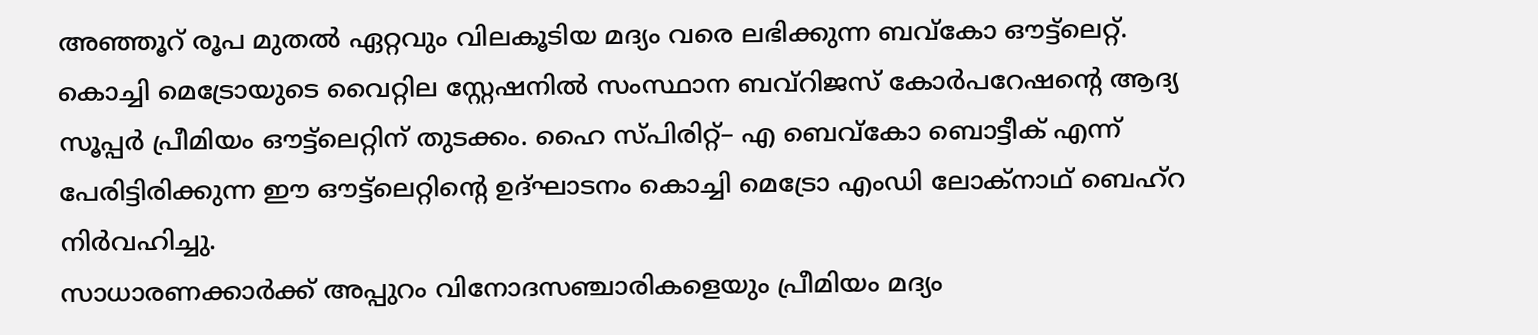അഞ്ഞൂറ് രൂപ മുതൽ ഏറ്റവും വിലകൂടിയ മദ്യം വരെ ലഭിക്കുന്ന ബവ്കോ ഔട്ട്ലെറ്റ്. കൊച്ചി മെട്രോയുടെ വൈറ്റില സ്റ്റേഷനിൽ സംസ്ഥാന ബവ്റിജസ് കോർപറേഷന്റെ ആദ്യ സൂപ്പർ പ്രീമിയം ഔട്ട്ലെറ്റിന് തുടക്കം. ഹൈ സ്പിരിറ്റ്– എ ബെവ്കോ ബൊട്ടീക് എന്ന് പേരിട്ടിരിക്കുന്ന ഈ ഔട്ട്ലെറ്റിന്റെ ഉദ്ഘാടനം കൊച്ചി മെട്രോ എംഡി ലോക്നാഥ് ബെഹ്റ നിർവഹിച്ചു.
സാധാരണക്കാർക്ക് അപ്പുറം വിനോദസഞ്ചാരികളെയും പ്രീമിയം മദ്യം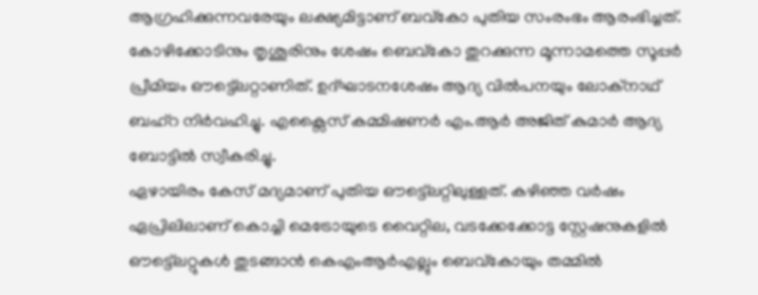ആഗ്രഹിക്കുന്നവരേയും ലക്ഷ്യമിട്ടാണ് ബവ്കോ പുതിയ സംരംഭം ആരംഭിച്ചത്. കോഴിക്കോടിനും തൃശൂരിനും ശേഷം ബെവ്കോ തുറക്കുന്ന മൂന്നാമത്തെ സൂപ്പർ പ്രീമിയം ഔട്ട്ലെറ്റാണിത്. ഉദ്ഘാടനശേഷം ആദ്യ വിൽപനയും ലോക്നാഥ് ബഹ്റ നിർവഹിച്ചു. എക്സൈസ് കമ്മിഷണർ എം.ആർ അജിത് കുമാർ ആദ്യ ബോട്ടിൽ സ്വീകരിച്ചു.
ഏഴായിരം കേസ് മദ്യമാണ് പുതിയ ഔട്ട്ലെറ്റിലുള്ളത്. കഴിഞ്ഞ വർഷം ഏപ്രിലിലാണ് കൊച്ചി മെട്രോയുടെ വൈറ്റില, വടക്കേക്കോട്ട സ്റ്റേഷനുകളിൽ ഔട്ട്ലെറ്റുകൾ തുടങ്ങാൻ കെഎംആർഎല്ലും ബെവ്കോയും തമ്മിൽ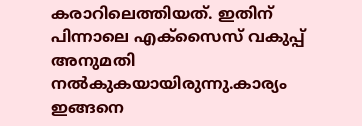കരാറിലെത്തിയത്. ഇതിന് പിന്നാലെ എക്സൈസ് വകുപ്പ് അനുമതി നൽകുകയായിരുന്നു.കാര്യം ഇങ്ങനെ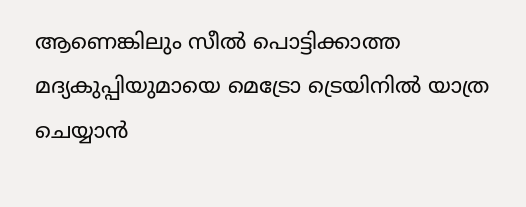ആണെങ്കിലും സീൽ പൊട്ടിക്കാത്ത മദ്യകുപ്പിയുമായെ മെട്രോ ട്രെയിനിൽ യാത്ര ചെയ്യാൻ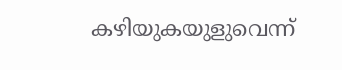കഴിയുകയുളുവെന്ന്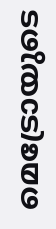മെട്രോയുടെ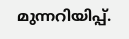മുന്നറിയിപ്പ്.